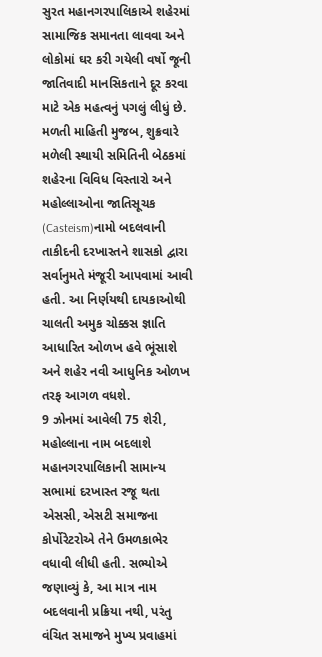સુરત મહાનગરપાલિકાએ શહેરમાં સામાજિક સમાનતા લાવવા અને લોકોમાં ઘર કરી ગયેલી વર્ષો જૂની જાતિવાદી માનસિકતાને દૂર કરવા માટે એક મહત્વનું પગલું લીધું છે. મળતી માહિતી મુજબ, શુક્રવારે મળેલી સ્થાયી સમિતિની બેઠકમાં શહેરના વિવિધ વિસ્તારો અને મહોલ્લાઓના જાતિસૂચક (Casteism)નામો બદલવાની તાકીદની દરખાસ્તને શાસકો દ્વારા સર્વાનુમતે મંજૂરી આપવામાં આવી હતી. આ નિર્ણયથી દાયકાઓથી ચાલતી અમુક ચોક્કસ જ્ઞાતિ આધારિત ઓળખ હવે ભૂંસાશે અને શહેર નવી આધુનિક ઓળખ તરફ આગળ વધશે.
9 ઝોનમાં આવેલી 75 શેરી, મહોલ્લાના નામ બદલાશે
મહાનગરપાલિકાની સામાન્ય સભામાં દરખાસ્ત રજૂ થતા એસસી, એસટી સમાજના કોર્પોરેટરોએ તેને ઉમળકાભેર વધાવી લીધી હતી. સભ્યોએ જણાવ્યું કે, આ માત્ર નામ બદલવાની પ્રક્રિયા નથી, પરંતુ વંચિત સમાજને મુખ્ય પ્રવાહમાં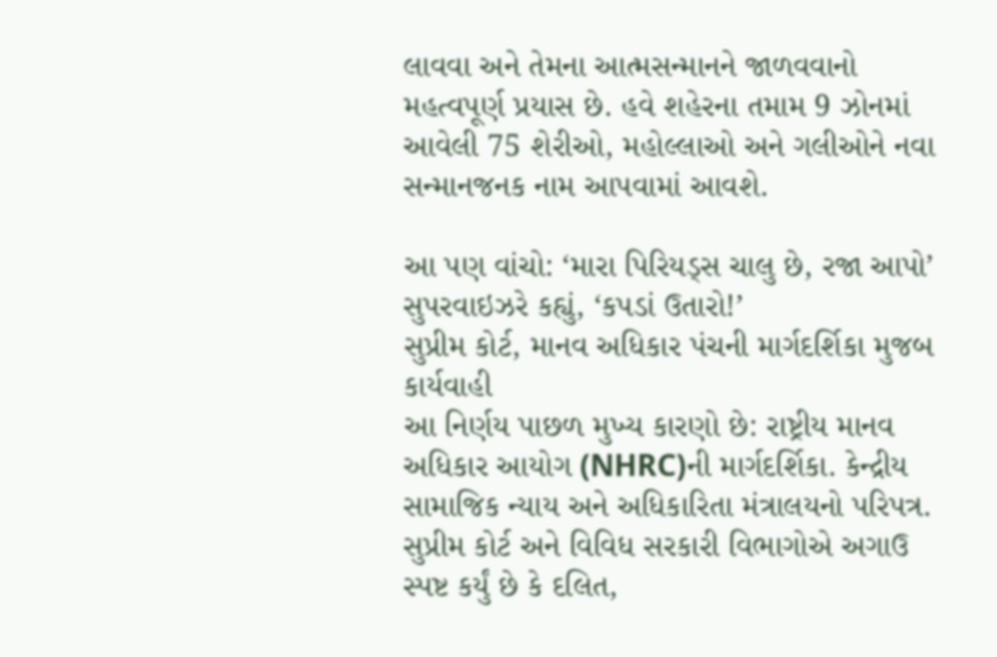લાવવા અને તેમના આત્મસન્માનને જાળવવાનો મહત્વપૂર્ણ પ્રયાસ છે. હવે શહેરના તમામ 9 ઝોનમાં આવેલી 75 શેરીઓ, મહોલ્લાઓ અને ગલીઓને નવા સન્માનજનક નામ આપવામાં આવશે.

આ પણ વાંચો: ‘મારા પિરિયડ્સ ચાલુ છે, રજા આપો’ સુપરવાઇઝરે કહ્યું, ‘કપડાં ઉતારો!’
સુપ્રીમ કોર્ટ, માનવ અધિકાર પંચની માર્ગદર્શિકા મુજબ કાર્યવાહી
આ નિર્ણય પાછળ મુખ્ય કારણો છે: રાષ્ટ્રીય માનવ અધિકાર આયોગ (NHRC)ની માર્ગદર્શિકા. કેન્દ્રીય સામાજિક ન્યાય અને અધિકારિતા મંત્રાલયનો પરિપત્ર. સુપ્રીમ કોર્ટ અને વિવિધ સરકારી વિભાગોએ અગાઉ સ્પષ્ટ કર્યું છે કે દલિત,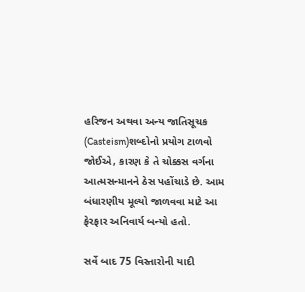હરિજન અથવા અન્ય જાતિસૂચક (Casteism)શબ્દોનો પ્રયોગ ટાળવો જોઈએ, કારણ કે તે ચોક્કસ વર્ગના આત્મસન્માનને ઠેસ પહોંચાડે છે. આમ બંધારણીય મૂલ્યો જાળવવા માટે આ ફેરફાર અનિવાર્ય બન્યો હતો.

સર્વે બાદ 75 વિસ્તારોની યાદી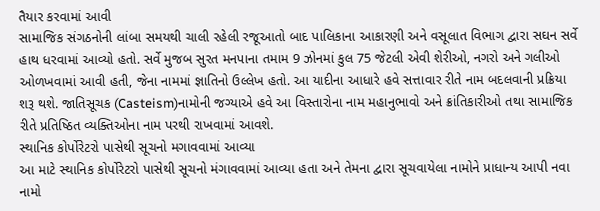તૈયાર કરવામાં આવી
સામાજિક સંગઠનોની લાંબા સમયથી ચાલી રહેલી રજૂઆતો બાદ પાલિકાના આકારણી અને વસૂલાત વિભાગ દ્વારા સઘન સર્વે હાથ ધરવામાં આવ્યો હતો. સર્વે મુજબ સુરત મનપાના તમામ 9 ઝોનમાં કુલ 75 જેટલી એવી શેરીઓ, નગરો અને ગલીઓ ઓળખવામાં આવી હતી, જેના નામમાં જ્ઞાતિનો ઉલ્લેખ હતો. આ યાદીના આધારે હવે સત્તાવાર રીતે નામ બદલવાની પ્રક્રિયા શરૂ થશે. જાતિસૂચક (Casteism)નામોની જગ્યાએ હવે આ વિસ્તારોના નામ મહાનુભાવો અને ક્રાંતિકારીઓ તથા સામાજિક રીતે પ્રતિષ્ઠિત વ્યક્તિઓના નામ પરથી રાખવામાં આવશે.
સ્થાનિક કોર્પોરેટરો પાસેથી સૂચનો મગાવવામાં આવ્યા
આ માટે સ્થાનિક કોર્પોરેટરો પાસેથી સૂચનો મંગાવવામાં આવ્યા હતા અને તેમના દ્વારા સૂચવાયેલા નામોને પ્રાધાન્ય આપી નવા નામો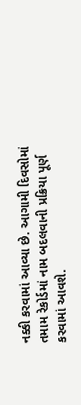નક્કી કરવામાં આવ્યા છે. આગામી દિવસોમાં તમામ રેકોર્ડમાં નામ બદલવાની પ્રક્રિયા પૂર્ણ કરવામાં આવશે.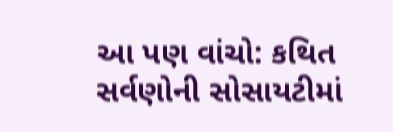આ પણ વાંચો: કથિત સર્વણોની સોસાયટીમાં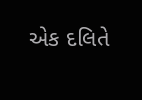એક દલિતે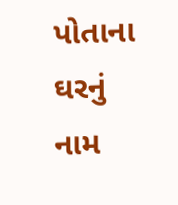પોતાના ઘરનું નામ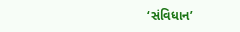‘સંવિધાન’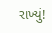રાખ્યું!